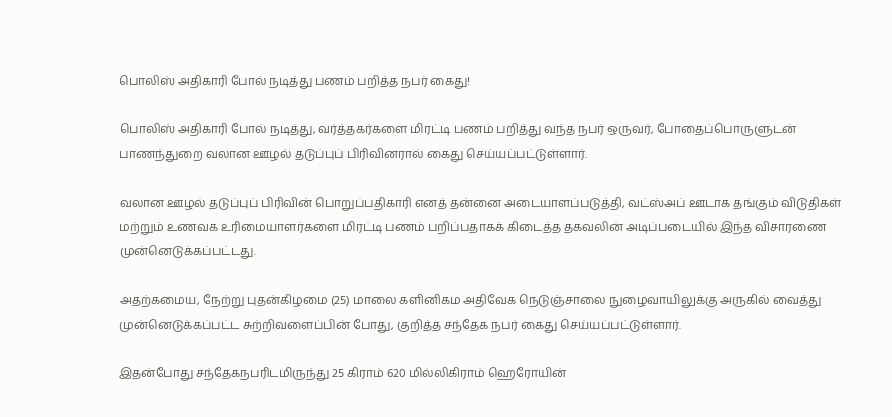பொலிஸ் அதிகாரி போல் நடித்து பணம் பறித்த நபர் கைது!

பொலிஸ் அதிகாரி போல் நடித்து, வர்த்தகர்களை மிரட்டி பணம் பறித்து வந்த நபர் ஒருவர், போதைப்பொருளுடன் பாணந்துறை வலான ஊழல் தடுப்புப் பிரிவினரால் கைது செய்யப்பட்டுள்ளார்.

வலான ஊழல் தடுப்புப் பிரிவின் பொறுப்பதிகாரி எனத் தன்னை அடையாளப்படுத்தி, வட்ஸ்அப் ஊடாக தங்கும் விடுதிகள் மற்றும் உணவக உரிமையாளர்களை மிரட்டி பணம் பறிப்பதாகக் கிடைத்த தகவலின் அடிப்படையில் இந்த விசாரணை முன்னெடுக்கப்பட்டது.

அதற்கமைய, நேற்று புதன்கிழமை (25) மாலை களினிகம அதிவேக நெடுஞ்சாலை நுழைவாயிலுக்கு அருகில் வைத்து முன்னெடுக்கப்பட்ட சுற்றிவளைப்பின் போது, குறித்த சந்தேக நபர் கைது செய்யப்பட்டுள்ளார்.

இதன்போது சந்தேகநபரிடமிருந்து 25 கிராம் 620 மில்லிகிராம் ஹெரோயின்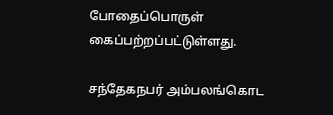போதைப்பொருள் கைப்பற்றப்பட்டுள்ளது.

சந்தேகநபர் அம்பலங்கொட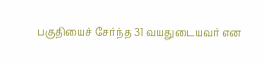பகுதியைச் சேர்ந்த 31 வயதுடையவர் என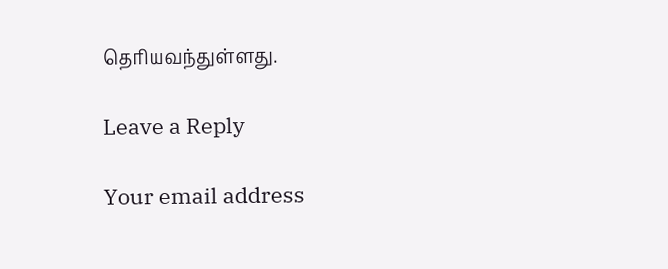தெரியவந்துள்ளது.

Leave a Reply

Your email address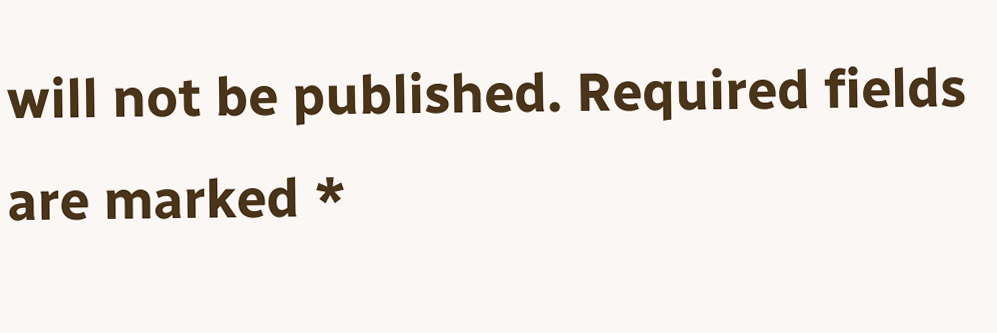will not be published. Required fields are marked *